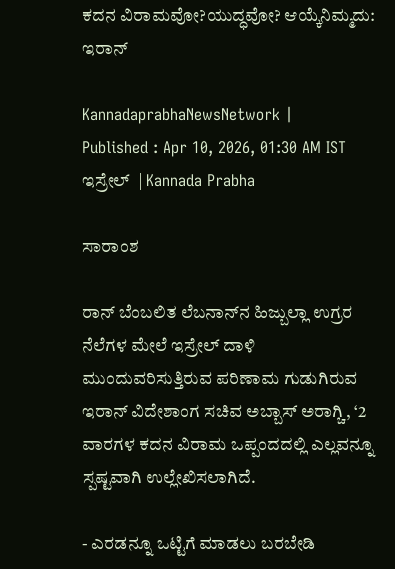ಕದನ ವಿರಾಮವೋ?ಯುದ್ಧವೋ? ಆಯ್ಕೆನಿಮ್ಮದು: ಇರಾನ್‌

KannadaprabhaNewsNetwork |
Published : Apr 10, 2026, 01:30 AM IST
ಇಸ್ರೇಲ್‌  | Kannada Prabha

ಸಾರಾಂಶ

ರಾನ್ ಬೆಂಬಲಿತ ಲೆಬನಾನ್‌ನ ಹಿಜ್ಬುಲ್ಲಾ ಉಗ್ರರ ನೆಲೆಗಳ ಮೇಲೆ ಇಸ್ರೇಲ್‌ ದಾಳಿ ಮುಂದುವರಿಸುತ್ತಿರುವ ಪರಿಣಾಮ ಗುಡುಗಿರುವ ಇರಾನ್‌ ವಿದೇಶಾಂಗ ಸಚಿವ ಅಬ್ಬಾಸ್‌ ಅರಾಗ್ಚಿ, ‘2 ವಾರಗಳ ಕದನ ವಿರಾಮ ಒಪ್ಪಂದದಲ್ಲಿ ಎಲ್ಲವನ್ನೂ ಸ್ಪಷ್ಟವಾಗಿ ಉಲ್ಲೇಖಿಸಲಾಗಿದೆ.

- ಎರಡನ್ನೂ ಒಟ್ಟಿಗೆ ಮಾಡಲು ಬರಬೇಡಿ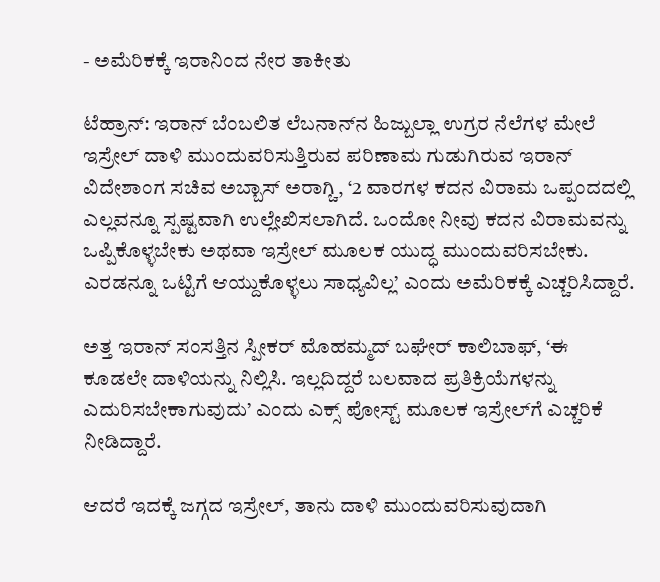- ಅಮೆರಿಕಕ್ಕೆ ಇರಾನಿಂದ ನೇರ ತಾಕೀತು

ಟೆಹ್ರಾನ್: ಇರಾನ್ ಬೆಂಬಲಿತ ಲೆಬನಾನ್‌ನ ಹಿಜ್ಬುಲ್ಲಾ ಉಗ್ರರ ನೆಲೆಗಳ ಮೇಲೆ ಇಸ್ರೇಲ್‌ ದಾಳಿ ಮುಂದುವರಿಸುತ್ತಿರುವ ಪರಿಣಾಮ ಗುಡುಗಿರುವ ಇರಾನ್‌ ವಿದೇಶಾಂಗ ಸಚಿವ ಅಬ್ಬಾಸ್‌ ಅರಾಗ್ಚಿ, ‘2 ವಾರಗಳ ಕದನ ವಿರಾಮ ಒಪ್ಪಂದದಲ್ಲಿ ಎಲ್ಲವನ್ನೂ ಸ್ಪಷ್ಟವಾಗಿ ಉಲ್ಲೇಖಿಸಲಾಗಿದೆ. ಒಂದೋ ನೀವು ಕದನ ವಿರಾಮವನ್ನು ಒಪ್ಪಿಕೊಳ್ಳಬೇಕು ಅಥವಾ ಇಸ್ರೇಲ್‌ ಮೂಲಕ ಯುದ್ಧ ಮುಂದುವರಿಸಬೇಕು. ಎರಡನ್ನೂ ಒಟ್ಟಿಗೆ ಆಯ್ದುಕೊಳ್ಳಲು ಸಾಧ್ಯವಿಲ್ಲ’ ಎಂದು ಅಮೆರಿಕಕ್ಕೆ ಎಚ್ಚರಿಸಿದ್ದಾರೆ.

ಅತ್ತ ಇರಾನ್‌ ಸಂಸತ್ತಿನ ಸ್ಪೀಕರ್‌ ಮೊಹಮ್ಮದ್‌ ಬಘೇರ್‌ ಕಾಲಿಬಾಫ್‌, ‘ಈ ಕೂಡಲೇ ದಾಳಿಯನ್ನು ನಿಲ್ಲಿಸಿ. ಇಲ್ಲದಿದ್ದರೆ ಬಲವಾದ ಪ್ರತಿಕ್ರಿಯೆಗಳನ್ನು ಎದುರಿಸಬೇಕಾಗುವುದು’ ಎಂದು ಎಕ್ಸ್‌ ಪೋಸ್ಟ್‌ ಮೂಲಕ ಇಸ್ರೇಲ್‌ಗೆ ಎಚ್ಚರಿಕೆ ನೀಡಿದ್ದಾರೆ.

ಆದರೆ ಇದಕ್ಕೆ ಜಗ್ಗದ ಇಸ್ರೇಲ್‌, ತಾನು ದಾಳಿ ಮುಂದುವರಿಸುವುದಾಗಿ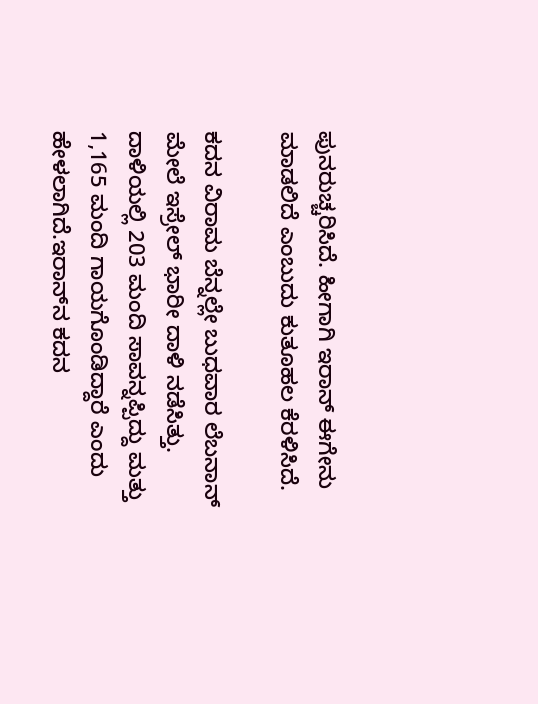ಪುನರುಚ್ಚರಿಸಿದೆ. ಹೀಗಾಗಿ ಇರಾನ್‌ ಈಗೇನು ಮಾಡಲಿದೆ ಎಂಬುದು ಕುತೂಹಲ ಕೆರಳಿಸಿದೆ.

ಕದನ ವಿರಾಮ ಬೆನ್ನಲ್ಲೇ ಬುಧವಾರ ಲೆಬನಾನ್‌ ಮೇಲೆ ಇಸ್ರೇಲ್‌ ಭಾರೀ ದಾಳಿ ನಡೆಸಿತ್ತು. ದಾಳಿಯಲ್ಲಿ 203 ಮಂದಿ ಸಾವನ್ನಪ್ಪಿದ್ದು ಮತ್ತು 1,165 ಮಂದಿ ಗಾಯಗೊಂಡಿದ್ದಾರೆ ಎಂದು ಹೇಳಲಾಗಿದೆ.ಇರಾನ್‌ನ ಕದನ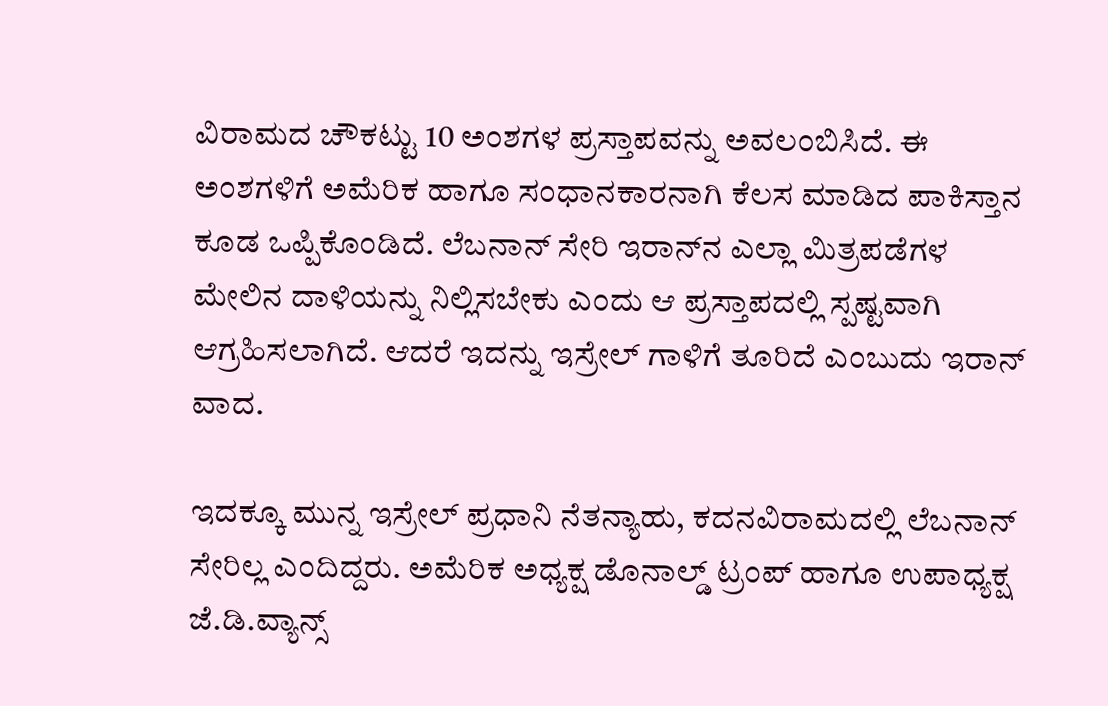ವಿರಾಮದ ಚೌಕಟ್ಟು 10 ಅಂಶಗಳ ಪ್ರಸ್ತಾಪವನ್ನು ಅವಲಂಬಿಸಿದೆ. ಈ ಅಂಶಗಳಿಗೆ ಅಮೆರಿಕ ಹಾಗೂ ಸಂಧಾನಕಾರನಾಗಿ ಕೆಲಸ ಮಾಡಿದ ಪಾಕಿಸ್ತಾನ ಕೂಡ ಒಪ್ಪಿಕೊಂಡಿದೆ. ಲೆಬನಾನ್‌ ಸೇರಿ ಇರಾನ್‌ನ ಎಲ್ಲಾ ಮಿತ್ರಪಡೆಗಳ ಮೇಲಿನ ದಾಳಿಯನ್ನು ನಿಲ್ಲಿಸಬೇಕು ಎಂದು ಆ ಪ್ರಸ್ತಾಪದಲ್ಲಿ ಸ್ಪಷ್ಟವಾಗಿ ಆಗ್ರಹಿಸಲಾಗಿದೆ. ಆದರೆ ಇದನ್ನು ಇಸ್ರೇಲ್‌ ಗಾಳಿಗೆ ತೂರಿದೆ ಎಂಬುದು ಇರಾನ್‌ ವಾದ.

ಇದಕ್ಕೂ ಮುನ್ನ ಇಸ್ರೇಲ್‌ ಪ್ರಧಾನಿ ನೆತನ್ಯಾಹು, ಕದನವಿರಾಮದಲ್ಲಿ ಲೆಬನಾನ್‌ ಸೇರಿಲ್ಲ ಎಂದಿದ್ದರು. ಅಮೆರಿಕ ಅಧ್ಯಕ್ಷ ಡೊನಾಲ್ಡ್‌ ಟ್ರಂಪ್‌ ಹಾಗೂ ಉಪಾಧ್ಯಕ್ಷ ಜೆ.ಡಿ.ವ್ಯಾನ್ಸ್‌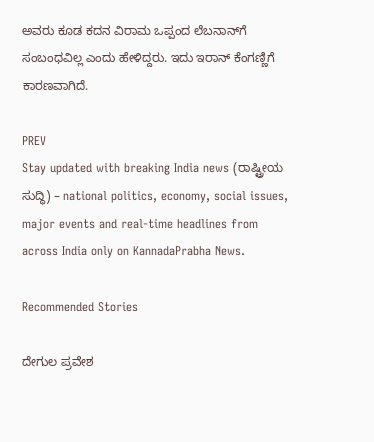ಅವರು ಕೂಡ ಕದನ ವಿರಾಮ ಒಪ್ಪಂದ ಲೆಬನಾನ್‌ಗೆ ಸಂಬಂಧವಿಲ್ಲ ಎಂದು ಹೇಳಿದ್ದರು. ಇದು ಇರಾನ್ ಕೆಂಗಣ್ಣಿಗೆ ಕಾರಣವಾಗಿದೆ.

PREV
Stay updated with breaking India news (ರಾಷ್ಟ್ರೀಯ ಸುದ್ಧಿ) – national politics, economy, social issues, major events and real‑time headlines from across India only on KannadaPrabha News.

Recommended Stories

ದೇಗುಲ ಪ್ರವೇಶ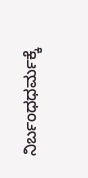ನಿರ್ಬಂಧಧರ್ಮಕ್ಕೆ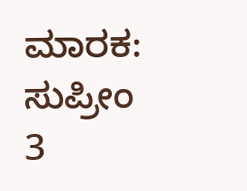ಮಾರಕ: ಸುಪ್ರೀಂ
3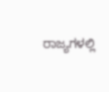ರಾಜ್ಯಗಳಲ್ಲಿ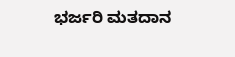ಭರ್ಜರಿ ಮತದಾನ